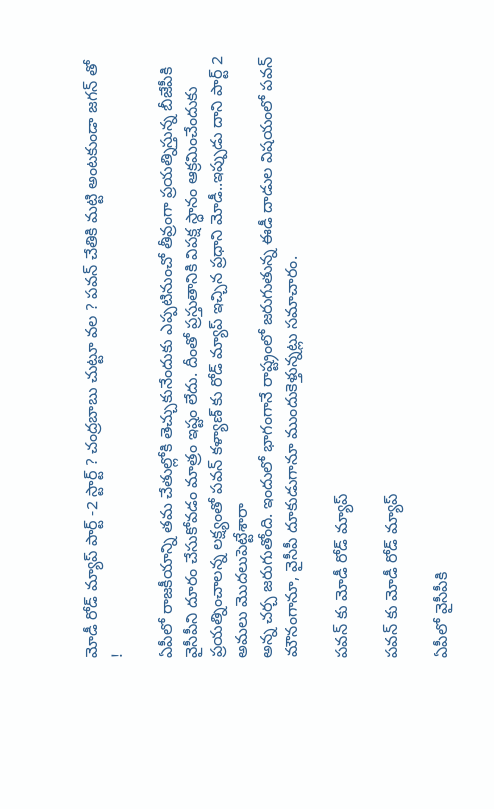మోడీ రోడ్ మ్యాప్ పార్ట్ -2 స్టార్ట్ ? చంద్రబాబు చుట్టూ వల ? పవన్ చేతికి మట్టి అంటకుండా జగన్ తో !

ఏపీలో రాజకీయాన్ని తమ చేతుల్లోకి తెచ్చుకునేందుకు ఎప్పటినుంచో తీవ్రంగా ప్రయత్నిస్తున్న బీజేపీకి వైసీపీని దూరం చేసుకోవడం మాత్రం ఇష్టం లేదు. దీంతో ప్రస్తుతానికి విపక్ష స్ధానం ఆక్రమించేందుకు ప్రయత్నించాలన్న లక్ష్యంతో పవన్ కళ్యాణ్ కు రోడ్ మ్యాప్ ఇచ్చిన ప్రధాని మోడీ..ఇప్పుడు దాని పార్ట్ 2 అమలు మొదలుపెట్టేశారా
అన్న చర్చ జరుగుతోంది. ఇందులో భాగంగానే రాష్ట్రంలో జరుగుతున్న ఈడీ దాడుల విషయంలో పవన్ మౌనంగానూ, వైసీపీ దూకుడుగానూ ముందుకెళ్తున్నట్లు సమాచారం.

పవన్ కు మోడీ రోడ్ మ్యాప్

పవన్ కు మోడీ రోడ్ మ్యాప్

ఏపీలో వైసీపీకి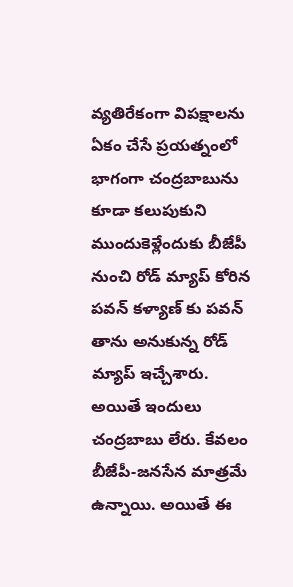వ్యతిరేకంగా విపక్షాలను ఏకం చేసే ప్రయత్నంలో భాగంగా చంద్రబాబును కూడా కలుపుకుని ముందుకెళ్లేందుకు బీజేపీ నుంచి రోడ్ మ్యాప్ కోరిన పవన్ కళ్యాణ్ కు పవన్ తాను అనుకున్న రోడ్ మ్యాప్ ఇచ్చేశారు. అయితే ఇందులు చంద్రబాబు లేరు. కేవలం బీజేపీ-జనసేన మాత్రమే ఉన్నాయి. అయితే ఈ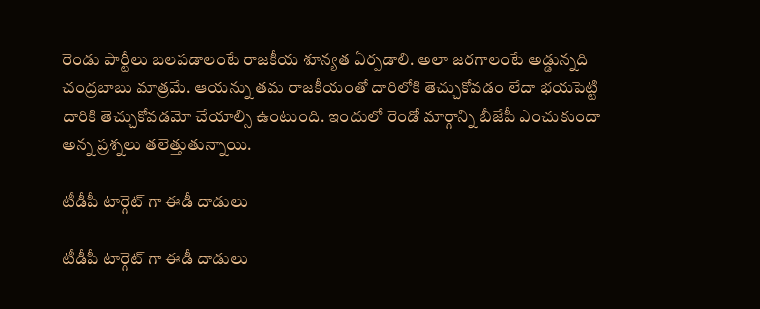రెండు పార్టీలు బలపడాలంటే రాజకీయ శూన్యత ఏర్పడాలి. అలా జరగాలంటే అడ్డున్నది చంద్రబాబు మాత్రమే. ఆయన్ను తమ రాజకీయంతో దారిలోకి తెచ్చుకోవడం లేదా భయపెట్టి దారికి తెచ్చుకోవడమో చేయాల్సి ఉంటుంది. ఇందులో రెండో మార్గాన్ని బీజేపీ ఎంచుకుందా అన్న ప్రశ్నలు తలెత్తుతున్నాయి.

టీడీపీ టార్గెట్ గా ఈడీ దాడులు

టీడీపీ టార్గెట్ గా ఈడీ దాడులు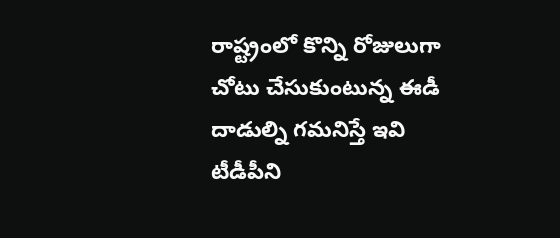రాష్ట్రంలో కొన్ని రోజులుగా చోటు చేసుకుంటున్న ఈడీ దాడుల్ని గమనిస్తే ఇవి టీడీపీని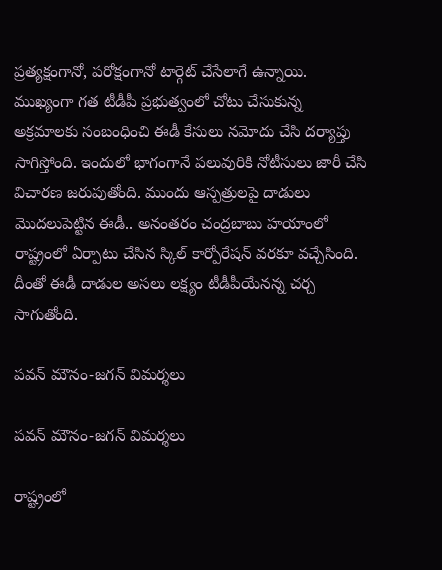ప్రత్యక్షంగానో, పరోక్షంగానో టార్గెట్ చేసేలాగే ఉన్నాయి. ముఖ్యంగా గత టీడీపీ ప్రభుత్వంలో చోటు చేసుకున్న అక్రమాలకు సంబంధించి ఈడీ కేసులు నమోదు చేసి దర్యాప్తు సాగిస్తోంది. ఇందులో భాగంగానే పలువురికి నోటీసులు జారీ చేసి విచారణ జరుపుతోంది. ముందు ఆస్పత్రులపై దాడులు మొదలుపెట్టిన ఈడీ.. అనంతరం చంద్రబాబు హయాంలో రాష్ట్రంలో ఏర్పాటు చేసిన స్కిల్ కార్పోరేషన్ వరకూ వచ్చేసింది. దీంతో ఈడీ దాడుల అసలు లక్ష్యం టీడీపీయేనన్న చర్చ సాగుతోంది.

పవన్ మౌనం-జగన్ విమర్శలు

పవన్ మౌనం-జగన్ విమర్శలు

రాష్ట్రంలో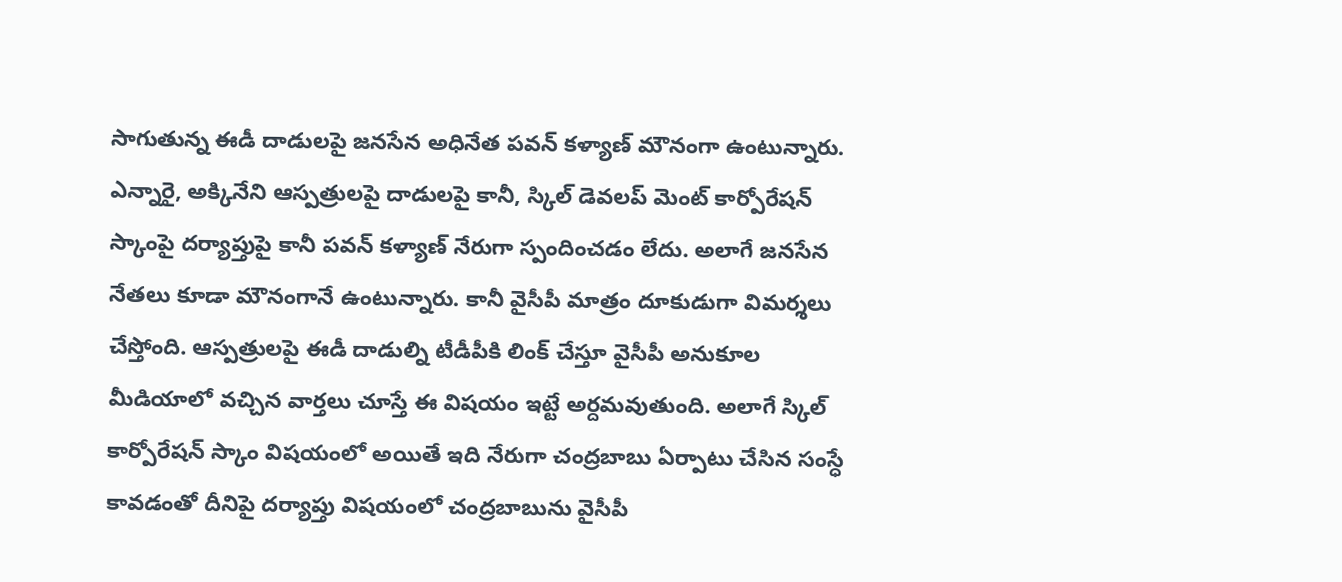సాగుతున్న ఈడీ దాడులపై జనసేన అధినేత పవన్ కళ్యాణ్ మౌనంగా ఉంటున్నారు. ఎన్నారై, అక్కినేని ఆస్పత్రులపై దాడులపై కానీ, స్కిల్ డెవలప్ మెంట్ కార్పోరేషన్ స్కాంపై దర్యాప్తుపై కానీ పవన్ కళ్యాణ్ నేరుగా స్పందించడం లేదు. అలాగే జనసేన నేతలు కూడా మౌనంగానే ఉంటున్నారు. కానీ వైసీపీ మాత్రం దూకుడుగా విమర్శలు చేస్తోంది. ఆస్పత్రులపై ఈడీ దాడుల్ని టీడీపీకి లింక్ చేస్తూ వైసీపీ అనుకూల మీడియాలో వచ్చిన వార్తలు చూస్తే ఈ విషయం ఇట్టే అర్దమవుతుంది. అలాగే స్కిల్ కార్పోరేషన్ స్కాం విషయంలో అయితే ఇది నేరుగా చంద్రబాబు ఏర్పాటు చేసిన సంస్ధే కావడంతో దీనిపై దర్యాప్తు విషయంలో చంద్రబాబును వైసీపీ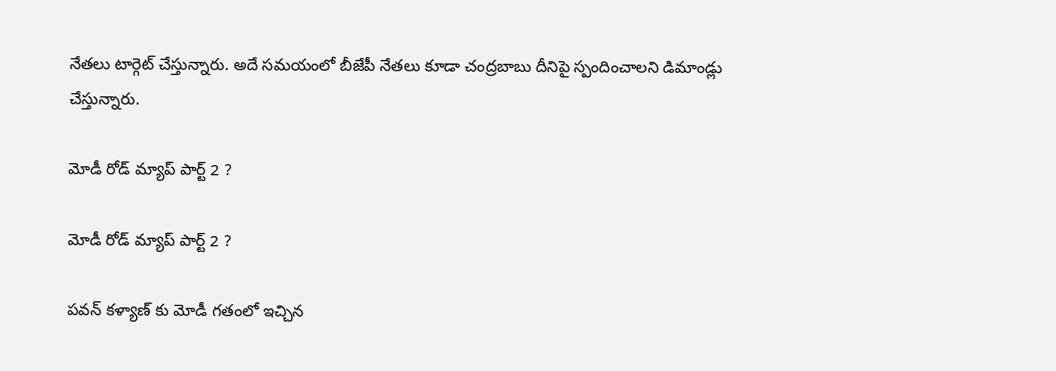నేతలు టార్గెట్ చేస్తున్నారు. అదే సమయంలో బీజేపీ నేతలు కూడా చంద్రబాబు దీనిపై స్పందించాలని డిమాండ్లు చేస్తున్నారు.

మోడీ రోడ్ మ్యాప్ పార్ట్ 2 ?

మోడీ రోడ్ మ్యాప్ పార్ట్ 2 ?

పవన్ కళ్యాణ్ కు మోడీ గతంలో ఇచ్చిన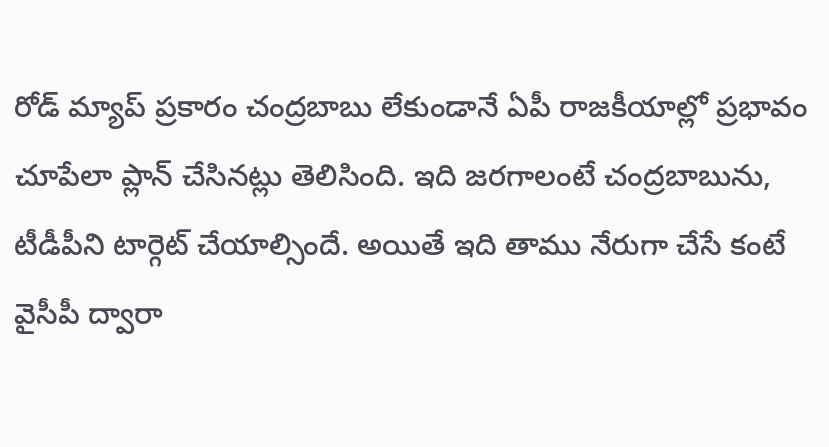రోడ్ మ్యాప్ ప్రకారం చంద్రబాబు లేకుండానే ఏపీ రాజకీయాల్లో ప్రభావం చూపేలా ప్లాన్ చేసినట్లు తెలిసింది. ఇది జరగాలంటే చంద్రబాబును, టీడీపీని టార్గెట్ చేయాల్సిందే. అయితే ఇది తాము నేరుగా చేసే కంటే వైసీపీ ద్వారా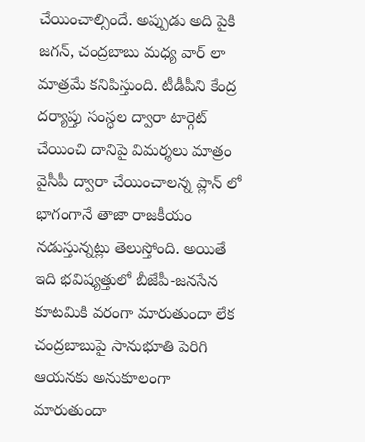చేయించాల్సిందే. అప్పుడు అది పైకి జగన్, చంద్రబాబు మధ్య వార్ లా మాత్రమే కనిపిస్తుంది. టీడీపీని కేంద్ర దర్యాప్తు సంస్ధల ద్వారా టార్గెట్ చేయించి దానిపై విమర్శలు మాత్రం వైసీపీ ద్వారా చేయించాలన్న ప్లాన్ లో భాగంగానే తాజా రాజకీయం నడుస్తున్నట్లు తెలుస్తోంది. అయితే ఇది భవిష్యత్తులో బీజేపీ-జనసేన కూటమికి వరంగా మారుతుందా లేక చంద్రబాబుపై సానుభూతి పెరిగి ఆయనకు అనుకూలంగా మారుతుందా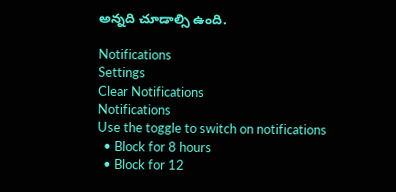అన్నది చూడాల్సి ఉంది.

Notifications
Settings
Clear Notifications
Notifications
Use the toggle to switch on notifications
  • Block for 8 hours
  • Block for 12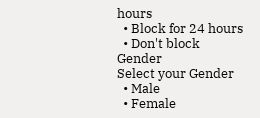hours
  • Block for 24 hours
  • Don't block
Gender
Select your Gender
  • Male
  • Female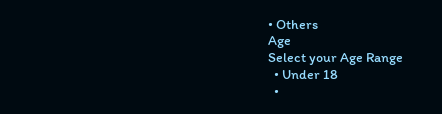• Others
Age
Select your Age Range
  • Under 18
  •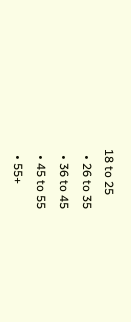18 to 25
  • 26 to 35
  • 36 to 45
  • 45 to 55
  • 55+